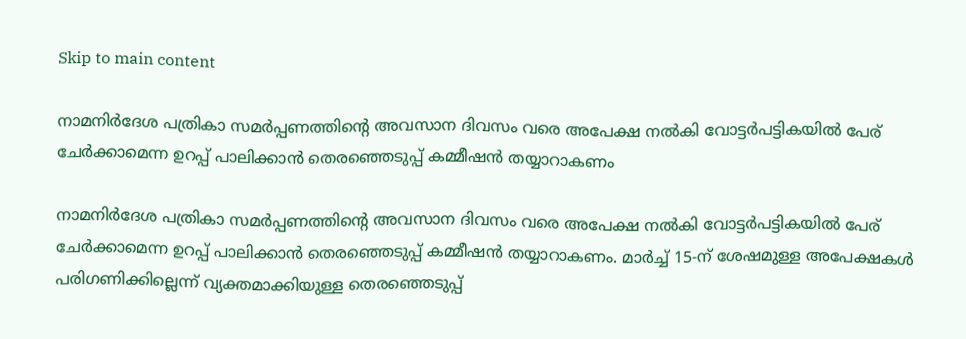Skip to main content

നാമനിര്‍ദേശ പത്രികാ സമര്‍പ്പണത്തിന്റെ അവസാന ദിവസം വരെ അപേക്ഷ നല്‍കി വോട്ടര്‍പട്ടികയില്‍ പേര്‌ ചേര്‍ക്കാമെന്ന ഉറപ്പ്‌ പാലിക്കാന്‍ തെരഞ്ഞെടുപ്പ്‌ കമ്മീഷന്‍ തയ്യാറാകണം

നാമനിര്‍ദേശ പത്രികാ സമര്‍പ്പണത്തിന്റെ അവസാന ദിവസം വരെ അപേക്ഷ നല്‍കി വോട്ടര്‍പട്ടികയില്‍ പേര്‌ ചേര്‍ക്കാമെന്ന ഉറപ്പ്‌ പാലിക്കാന്‍ തെരഞ്ഞെടുപ്പ്‌ കമ്മീഷന്‍ തയ്യാറാകണം. മാര്‍ച്ച്‌ 15-ന്‌ ശേഷമുള്ള അപേക്ഷകള്‍ പരിഗണിക്കില്ലെന്ന്‌ വ്യക്തമാക്കിയുള്ള തെരഞ്ഞെടുപ്പ്‌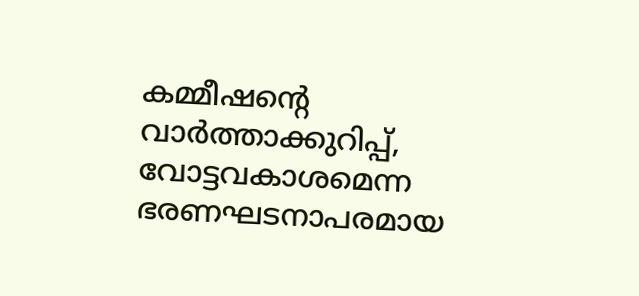കമ്മീഷന്റെ വാര്‍ത്താക്കുറിപ്പ്‌, വോട്ടവകാശമെന്ന ഭരണഘടനാപരമായ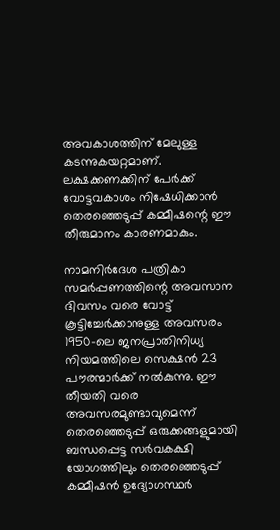അവകാശത്തിന്‌ മേലുള്ള കടന്നുകയറ്റമാണ്‌. ലക്ഷക്കണക്കിന്‌ പേര്‍ക്ക്‌ വോട്ടവകാശം നിഷേധിക്കാന്‍ തെരഞ്ഞെടുപ്പ്‌ കമ്മീഷന്റെ ഈ തീരുമാനം കാരണമാകും.

നാമനിര്‍ദേശ പത്രികാ സമര്‍പ്പണത്തിന്റെ അവസാന ദിവസം വരെ വോട്ട്‌ കൂട്ടിച്ചേര്‍ക്കാനുള്ള അവസരം 1950-ലെ ജനപ്രാതിനിധ്യ നിയമത്തിലെ സെക്ഷന്‍ 23 പൗരന്മാര്‍ക്ക്‌ നല്‍കുന്നു. ഈ തീയതി വരെ അവസരമുണ്ടാവുമെന്ന്‌ തെരഞ്ഞെടുപ്പ്‌ ഒരുക്കങ്ങളുമായി ബന്ധപ്പെട്ട സര്‍വകക്ഷി യോഗത്തിലും തെരഞ്ഞെടുപ്പ്‌ കമ്മീഷന്‍ ഉദ്യോഗസ്ഥര്‍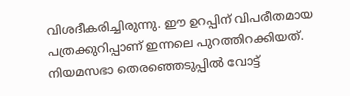വിശദീകരിച്ചിരുന്നു. ഈ ഉറപ്പിന്‌ വിപരീതമായ പത്രക്കുറിപ്പാണ്‌ ഇന്നലെ പുറത്തിറക്കിയത്‌. നിയമസഭാ തെരഞ്ഞെടുപ്പില്‍ വോട്ട്‌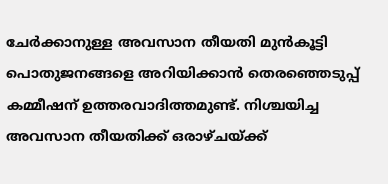ചേര്‍ക്കാനുള്ള അവസാന തീയതി മുന്‍കൂട്ടി പൊതുജനങ്ങളെ അറിയിക്കാന്‍ തെരഞ്ഞെടുപ്പ്‌ കമ്മീഷന്‌ ഉത്തരവാദിത്തമുണ്ട്‌. നിശ്ചയിച്ച അവസാന തീയതിക്ക്‌ ഒരാഴ്‌ചയ്‌ക്ക്‌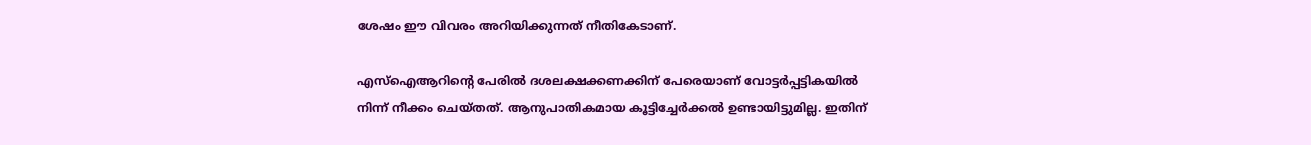ശേഷം ഈ വിവരം അറിയിക്കുന്നത്‌ നീതികേടാണ്‌.

എസ്‌ഐആറിന്റെ പേരില്‍ ദശലക്ഷക്കണക്കിന്‌ പേരെയാണ്‌ വോട്ടര്‍പ്പട്ടികയില്‍ നിന്ന്‌ നീക്കം ചെയ്‌തത്‌. ആനുപാതികമായ കൂട്ടിച്ചേര്‍ക്കല്‍ ഉണ്ടായിട്ടുമില്ല. ഇതിന്‌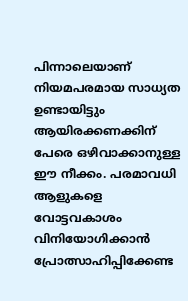പിന്നാലെയാണ്‌ നിയമപരമായ സാധ്യത ഉണ്ടായിട്ടും ആയിരക്കണക്കിന്‌ പേരെ ഒഴിവാക്കാനുള്ള ഈ നീക്കം. പരമാവധി ആളുകളെ വോട്ടവകാശം വിനിയോഗിക്കാന്‍ പ്രോത്സാഹിപ്പിക്കേണ്ട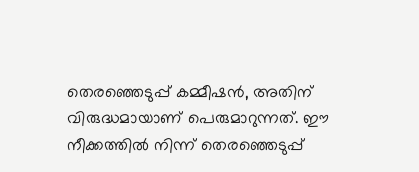തെരഞ്ഞെടുപ്പ്‌ കമ്മീഷന്‍, അതിന്‌ വിരുദ്ധമായാണ്‌ പെരുമാറുന്നത്‌. ഈ നീക്കത്തില്‍ നിന്ന്‌ തെരഞ്ഞെടുപ്പ്‌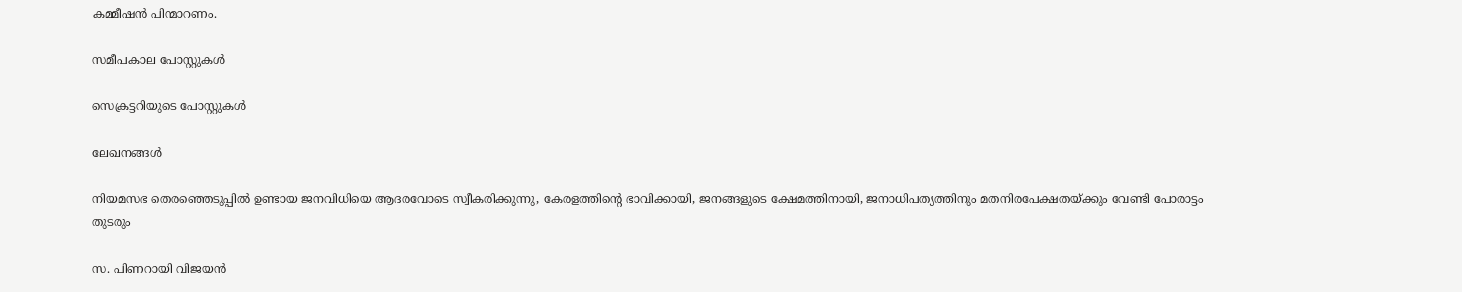കമ്മീഷന്‍ പിന്മാറണം.

സമീപകാല പോസ്റ്റുകൾ

സെക്രട്ടറിയുടെ പോസ്റ്റുകൾ

ലേഖനങ്ങൾ

നിയമസഭ തെരഞ്ഞെടുപ്പിൽ ഉണ്ടായ ജനവിധിയെ ആദരവോടെ സ്വീകരിക്കുന്നു, കേരളത്തിന്റെ ഭാവിക്കായി, ജനങ്ങളുടെ ക്ഷേമത്തിനായി, ജനാധിപത്യത്തിനും മതനിരപേക്ഷതയ്ക്കും വേണ്ടി പോരാട്ടം തുടരും

സ. പിണറായി വിജയൻ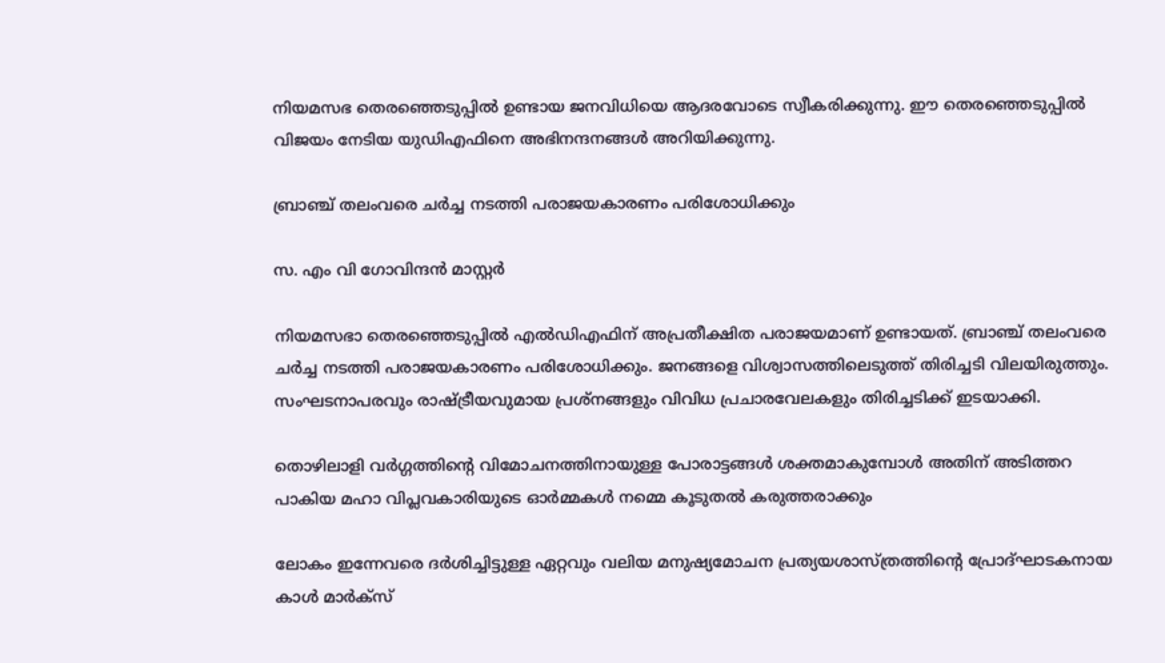നിയമസഭ തെരഞ്ഞെടുപ്പിൽ ഉണ്ടായ ജനവിധിയെ ആദരവോടെ സ്വീകരിക്കുന്നു. ഈ തെരഞ്ഞെടുപ്പിൽ വിജയം നേടിയ യുഡിഎഫിനെ അഭിനന്ദനങ്ങൾ അറിയിക്കുന്നു.

ബ്രാഞ്ച് തലംവരെ ചർച്ച നടത്തി പരാജയകാരണം പരിശോധിക്കും

സ. എം വി ഗോവിന്ദൻ മാസ്റ്റർ

നിയമസഭാ തെരഞ്ഞെടുപ്പിൽ എൽഡിഎഫിന് അപ്രതീക്ഷിത പരാജയമാണ് ഉണ്ടായത്. ബ്രാഞ്ച് തലംവരെ ചർച്ച നടത്തി പരാജയകാരണം പരിശോധിക്കും. ജനങ്ങളെ വിശ്വാസത്തിലെടുത്ത് തിരിച്ചടി വിലയിരുത്തും. സംഘടനാപരവും രാഷ്ട്രീയവുമായ പ്രശ്നങ്ങളും വിവിധ പ്രചാരവേലകളും തിരിച്ചടിക്ക് ഇടയാക്കി.

തൊഴിലാളി വർഗ്ഗത്തിന്റെ വിമോചനത്തിനായുള്ള പോരാട്ടങ്ങൾ ശക്തമാകുമ്പോൾ അതിന് അടിത്തറ പാകിയ മഹാ വിപ്ലവകാരിയുടെ ഓർമ്മകൾ നമ്മെ കൂടുതൽ കരുത്തരാക്കും

ലോകം ഇന്നേവരെ ദർശിച്ചിട്ടുള്ള ഏറ്റവും വലിയ മനുഷ്യമോചന പ്രത്യയശാസ്ത്രത്തിന്റെ പ്രോദ്ഘാടകനായ കാൾ മാർക്സ്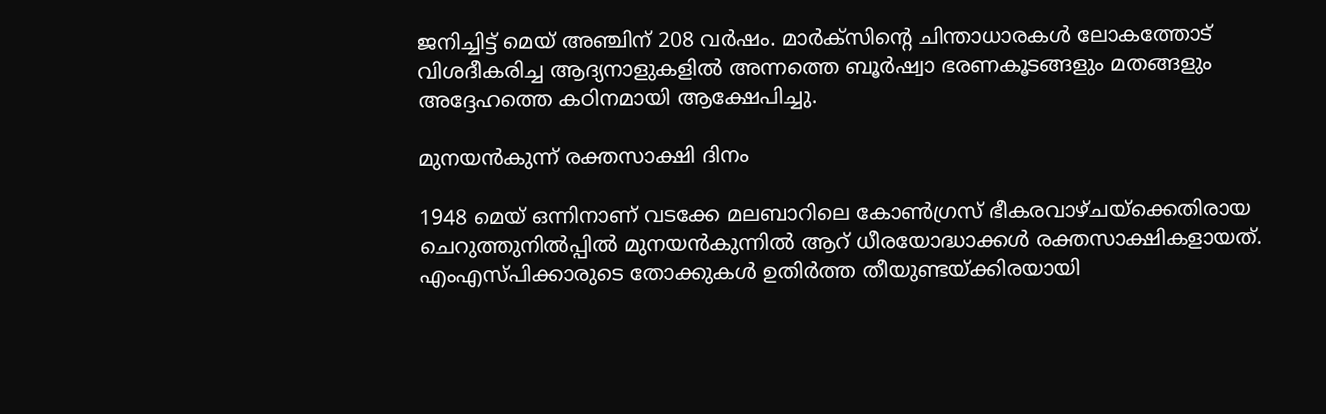ജനിച്ചിട്ട് മെയ് അഞ്ചിന് 208 വർഷം. മാർക്സിന്റെ ചിന്താധാരകൾ ലോകത്തോട്‌ വിശദീകരിച്ച ആദ്യനാളുകളിൽ അന്നത്തെ ബൂർഷ്വാ ഭരണകൂടങ്ങളും മതങ്ങളും അദ്ദേഹത്തെ കഠിനമായി ആക്ഷേപിച്ചു.

മുനയൻകുന്ന് രക്തസാക്ഷി ദിനം

1948 മെയ് ഒന്നിനാണ് വടക്കേ മലബാറിലെ കോൺഗ്രസ്‌ ഭീകരവാഴ്ചയ്‌ക്കെതിരായ ചെറുത്തുനിൽപ്പിൽ മുനയൻകുന്നിൽ ആറ്‌ ധീരയോദ്ധാക്കൾ രക്തസാക്ഷികളായത്. എംഎസ്‌പിക്കാരുടെ തോക്കുകൾ ഉതിർത്ത തീയുണ്ടയ്‌ക്കിരയായി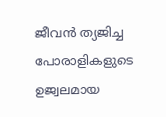ജീവൻ ത്യജിച്ച പോരാളികളുടെ ഉജ്വലമായ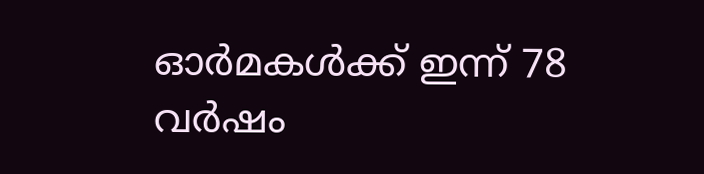ഓർമകൾക്ക്‌ ഇന്ന് 78 വർഷം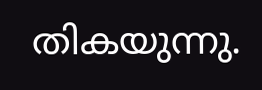തികയുന്നു.